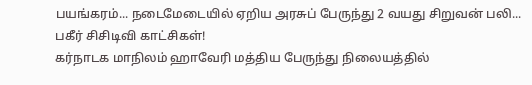பயங்கரம்... நடைமேடையில் ஏறிய அரசுப் பேருந்து 2 வயது சிறுவன் பலி... பகீர் சிசிடிவி காட்சிகள்!
கர்நாடக மாநிலம் ஹாவேரி மத்திய பேருந்து நிலையத்தில்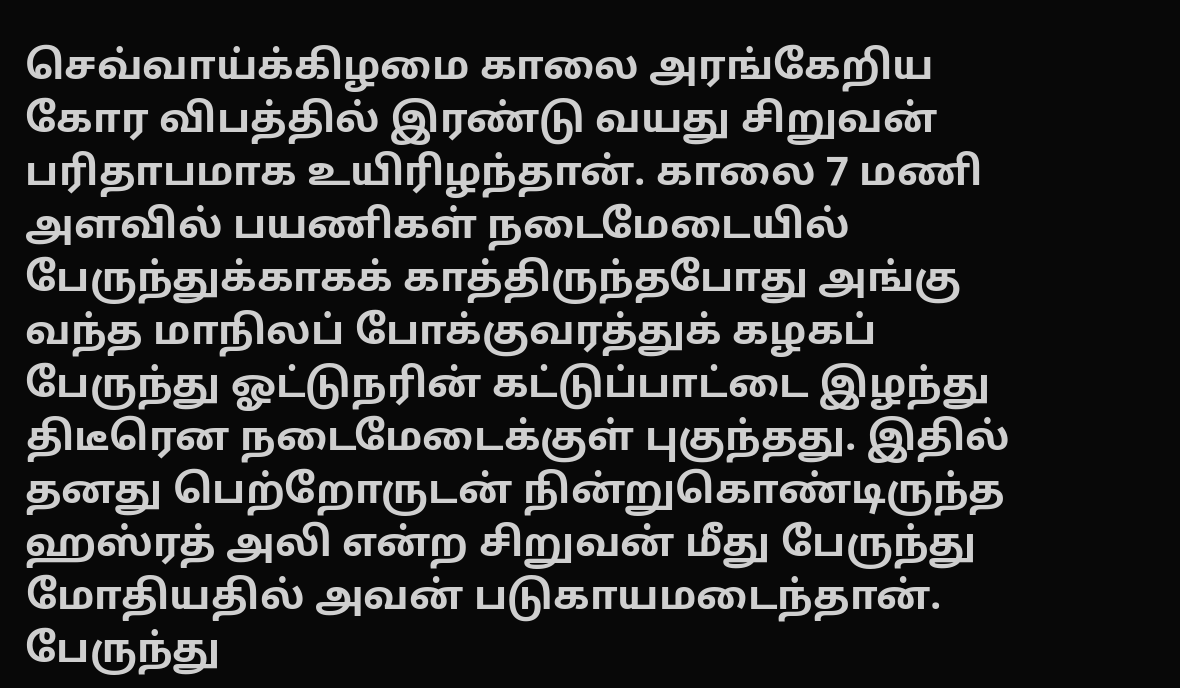செவ்வாய்க்கிழமை காலை அரங்கேறிய கோர விபத்தில் இரண்டு வயது சிறுவன் பரிதாபமாக உயிரிழந்தான். காலை 7 மணி அளவில் பயணிகள் நடைமேடையில் பேருந்துக்காகக் காத்திருந்தபோது அங்கு வந்த மாநிலப் போக்குவரத்துக் கழகப் பேருந்து ஓட்டுநரின் கட்டுப்பாட்டை இழந்து திடீரென நடைமேடைக்குள் புகுந்தது. இதில் தனது பெற்றோருடன் நின்றுகொண்டிருந்த ஹஸ்ரத் அலி என்ற சிறுவன் மீது பேருந்து மோதியதில் அவன் படுகாயமடைந்தான்.
பேருந்து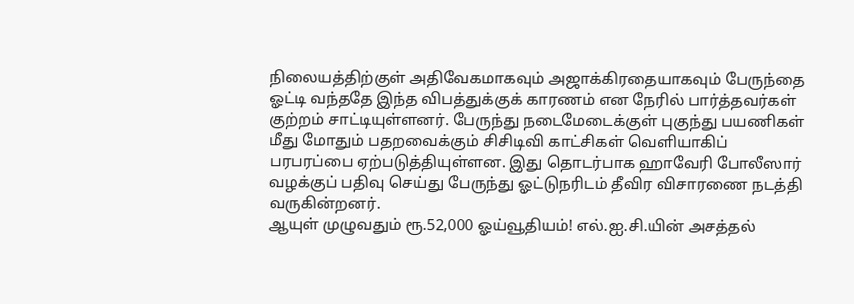நிலையத்திற்குள் அதிவேகமாகவும் அஜாக்கிரதையாகவும் பேருந்தை ஓட்டி வந்ததே இந்த விபத்துக்குக் காரணம் என நேரில் பார்த்தவர்கள் குற்றம் சாட்டியுள்ளனர். பேருந்து நடைமேடைக்குள் புகுந்து பயணிகள் மீது மோதும் பதறவைக்கும் சிசிடிவி காட்சிகள் வெளியாகிப் பரபரப்பை ஏற்படுத்தியுள்ளன. இது தொடர்பாக ஹாவேரி போலீஸார் வழக்குப் பதிவு செய்து பேருந்து ஓட்டுநரிடம் தீவிர விசாரணை நடத்தி வருகின்றனர்.
ஆயுள் முழுவதும் ரூ.52,000 ஓய்வூதியம்! எல்.ஐ.சி.யின் அசத்தல்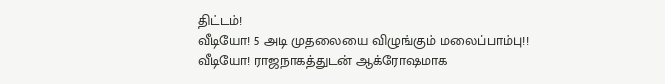திட்டம்!
வீடியோ! 5 அடி முதலையை விழுங்கும் மலைப்பாம்பு!!
வீடியோ! ராஜநாகத்துடன் ஆக்ரோஷமாக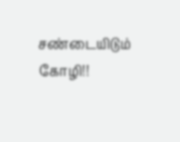சண்டையிடும் கோழி!!